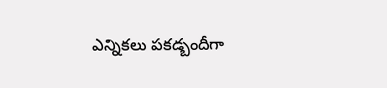ఎన్నికలు పకడ్బందీగా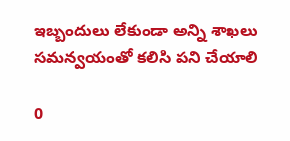ఇబ్బందులు లేకుండా అన్ని శాఖలు సమన్వయంతో కలిసి పని చేయాలి

0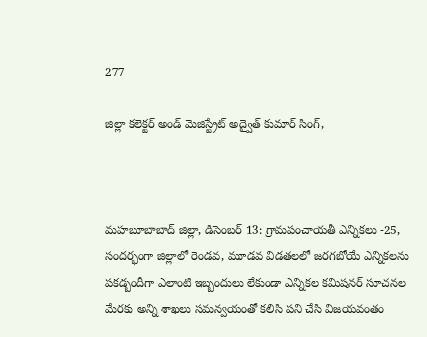277

జిల్లా కలెక్టర్ అండ్ మెజిస్ట్రేట్ అద్వైత్ కుమార్ సింగ్,



మహబూబాబాద్ జిల్లా, డిసెంబర్ 13: గ్రామపంచాయతీ ఎన్నికలు -25, సందర్భంగా జిల్లాలో రెండవ, మూడవ విడతలలో జరగబోయే ఎన్నికలను పకడ్బందీగా ఎలాంటి ఇబ్బందులు లేకుండా ఎన్నికల కమిషనర్ సూచనల మేరకు అన్ని శాఖలు సమన్వయంతో కలిసి పని చేసి విజయవంతం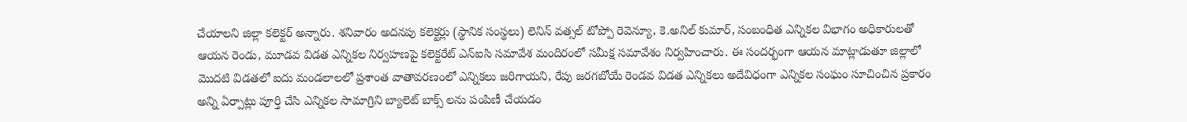చేయాలని జిల్లా కలెక్టర్ అన్నారు. శనివారం అదనపు కలెక్టర్లు (స్థానిక సంస్థలు) లెనిన్ వత్సల్ టోప్పో రెవెన్యూ, కె.అనిల్ కుమార్, సంబంధిత ఎన్నికల విభాగం అధికారులతో ఆయన రెండు, మూడవ విడత ఎన్నికల నిర్వహణపై కలెక్టరేట్ ఎన్ఐసి సమావేశ మందిరంలో సమీక్ష సమావేశం నిర్వహించారు. ఈ సందర్భంగా ఆయన మాట్లాడుతూ జిల్లాలో మొదటి విడతలో ఐదు మండలాలలో ప్రశాంత వాతావరణంలో ఎన్నికలు జరిగాయని, రేపు జరగబోయే రెండవ విడత ఎన్నికలు అదేవిధంగా ఎన్నికల సంఘం సూచించిన ప్రకారం అన్ని ఏర్పాట్లు పూర్తి చేసి ఎన్నికల సామాగ్రిని బ్యాలెట్ బాక్స్ లను పంపిణీ చేయడం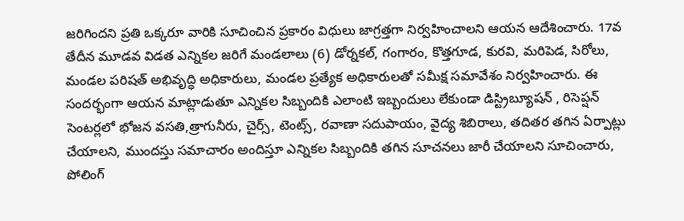జరిగిందని ప్రతి ఒక్కరూ వారికి సూచించిన ప్రకారం విధులు జాగ్రత్తగా నిర్వహించాలని ఆయన ఆదేశించారు. 17వ తేదీన మూడవ విడత ఎన్నికల జరిగే మండలాలు (6) డోర్నకల్, గంగారం, కొత్తగూడ, కురవి, మరిపెడ, సిరోలు, మండల పరిషత్ అభివృద్ధి అధికారులు, మండల ప్రత్యేక అధికారులతో సమీక్ష సమావేశం నిర్వహించారు. ఈ సందర్భంగా ఆయన మాట్లాడుతూ ఎన్నికల సిబ్బందికి ఎలాంటి ఇబ్బందులు లేకుండా డిస్ట్రిబ్యూషన్ , రిసెప్షన్ సెంటర్లలో భోజన వసతి,త్రాగునీరు, చైర్స్, టెంట్స్, రవాణా సదుపాయం, వైద్య శిబిరాలు, తదితర తగిన ఏర్పాట్లు చేయాలని, ముందస్తు సమాచారం అందిస్తూ ఎన్నికల సిబ్బందికి తగిన సూచనలు జారీ చేయాలని సూచించారు, పోలింగ్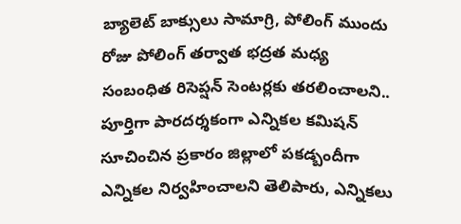బ్యాలెట్ బాక్సులు సామాగ్రి, పోలింగ్ ముందు రోజు పోలింగ్ తర్వాత భద్రత మధ్య సంబంధిత రిసెప్షన్ సెంటర్లకు తరలించాలని.. పూర్తిగా పారదర్శకంగా ఎన్నికల కమిషన్ సూచించిన ప్రకారం జిల్లాలో పకడ్బందీగా ఎన్నికల నిర్వహించాలని తెలిపారు, ఎన్నికలు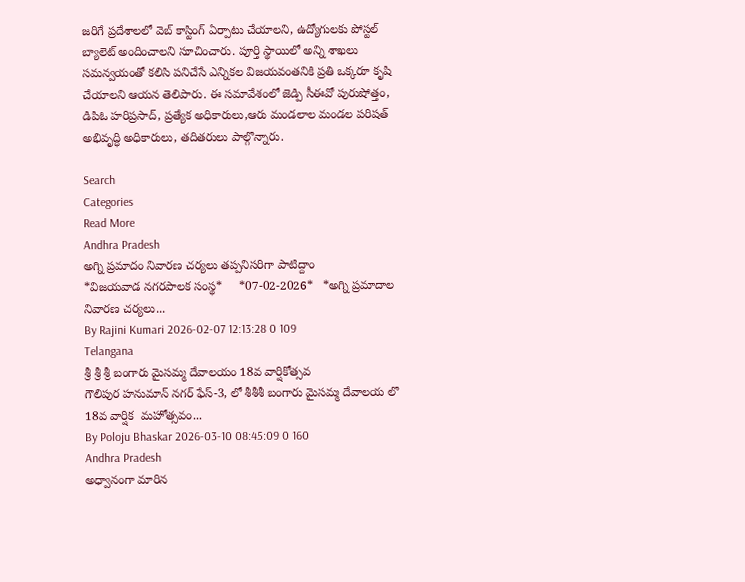జరిగే ప్రదేశాలలో వెబ్ కాస్టింగ్ ఏర్పాటు చేయాలని, ఉద్యోగులకు పోస్టల్ బ్యాలెట్ అందించాలని సూచించారు. పూర్తి స్థాయిలో అన్ని శాఖలు సమన్వయంతో కలిసి పనిచేసే ఎన్నికల విజయవంతనికి ప్రతి ఒక్కరూ కృషి చేయాలని ఆయన తెలిపారు. ఈ సమావేశంలో జెడ్పి సీఈవో పురుషోత్తం, డిపిఓ హరిప్రసాద్, ప్రత్యేక అధికారులు,ఆరు మండలాల మండల పరిషత్ అభివృద్ధి అధికారులు, తదితరులు పాల్గొన్నారు.

Search
Categories
Read More
Andhra Pradesh
అగ్ని ప్రమాదం నివారణ చర్యలు తప్పనిసరిగా పాటిద్దాం
*విజయవాడ నగరపాలక సంస్థ*     *07-02-2026*   *అగ్ని ప్రమాదాల నివారణ చర్యలు...
By Rajini Kumari 2026-02-07 12:13:28 0 109
Telangana
శ్రీ శ్రీ శ్రీ బంగారు మైసమ్మ దేవాలయం 18వ వార్షికోత్సవ
గౌలిపుర హనుమాన్ నగర్ ఫేస్-3, లో శీశీశీ బంగారు మైసమ్మ దేవాలయ లొ  18వ వార్షిక  మహోత్సవం...
By Poloju Bhaskar 2026-03-10 08:45:09 0 160
Andhra Pradesh
అధ్వానంగా మారిన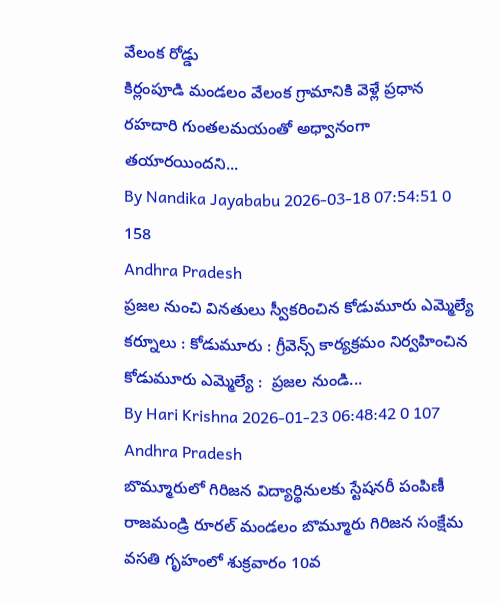వేలంక రోడ్డు
కిర్లంపూడి మండలం వేలంక గ్రామానికి వెళ్లే ప్రధాన రహదారి గుంతలమయంతో అధ్వానంగా తయారయిందని...
By Nandika Jayababu 2026-03-18 07:54:51 0 158
Andhra Pradesh
ప్రజల నుంచి వినతులు స్వీకరించిన కోడుమూరు ఎమ్మెల్యే
కర్నూలు : కోడుమూరు : గ్రీవెన్స్ కార్యక్రమం నిర్వహించిన కోడుమూరు ఎమ్మెల్యే :  ప్రజల నుండి...
By Hari Krishna 2026-01-23 06:48:42 0 107
Andhra Pradesh
బొమ్మూరులో గిరిజన విద్యార్థినులకు స్టేషనరీ పంపిణీ
రాజమండ్రి రూరల్ మండలం బొమ్మూరు గిరిజన సంక్షేమ వసతి గృహంలో శుక్రవారం 10వ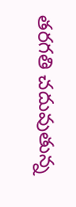తరగతి చదువుతున్న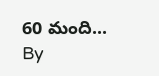60 మంది...
By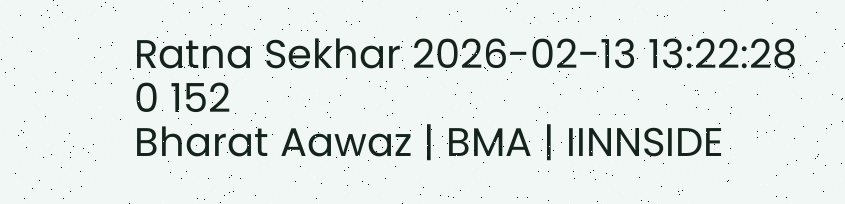Ratna Sekhar 2026-02-13 13:22:28 0 152
Bharat Aawaz | BMA | IINNSIDE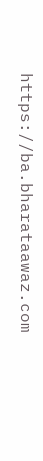https://ba.bharataawaz.com